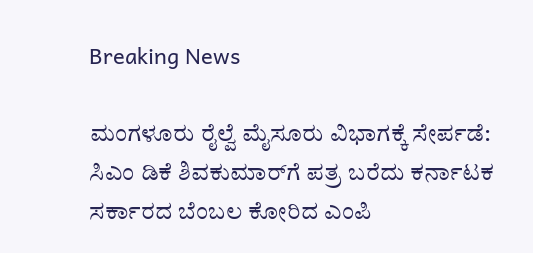Breaking News

ಮಂಗಳೂರು ರೈಲ್ವೆ ಮೈಸೂರು ವಿಭಾಗಕ್ಕೆ ಸೇರ್ಪಡೆ: ಸಿಎಂ ಡಿಕೆ ಶಿವಕುಮಾರ್‌ಗೆ ಪತ್ರ ಬರೆದು ಕರ್ನಾಟಕ ಸರ್ಕಾರದ ಬೆಂಬಲ ಕೋರಿದ ಎಂಪಿ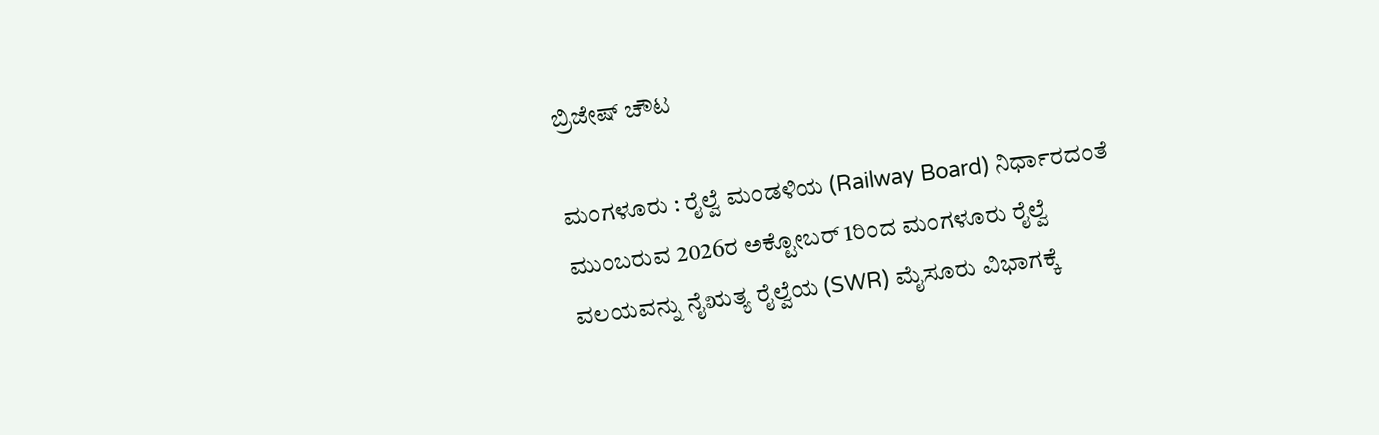ಬ್ರಿಜೇಷ್ ಚೌಟ

ಮಂಗಳೂರು : ರೈಲ್ವೆ ಮಂಡಳಿಯ (Railway Board) ನಿರ್ಧಾರದಂತೆ ಮುಂಬರುವ 2026ರ ಅಕ್ಟೋಬರ್ 1ರಿಂದ ಮಂಗಳೂರು ರೈಲ್ವೆ ವಲಯವನ್ನು ನೈಋತ್ಯ ರೈಲ್ವೆಯ (SWR) ಮೈಸೂರು ವಿಭಾಗಕ್ಕೆ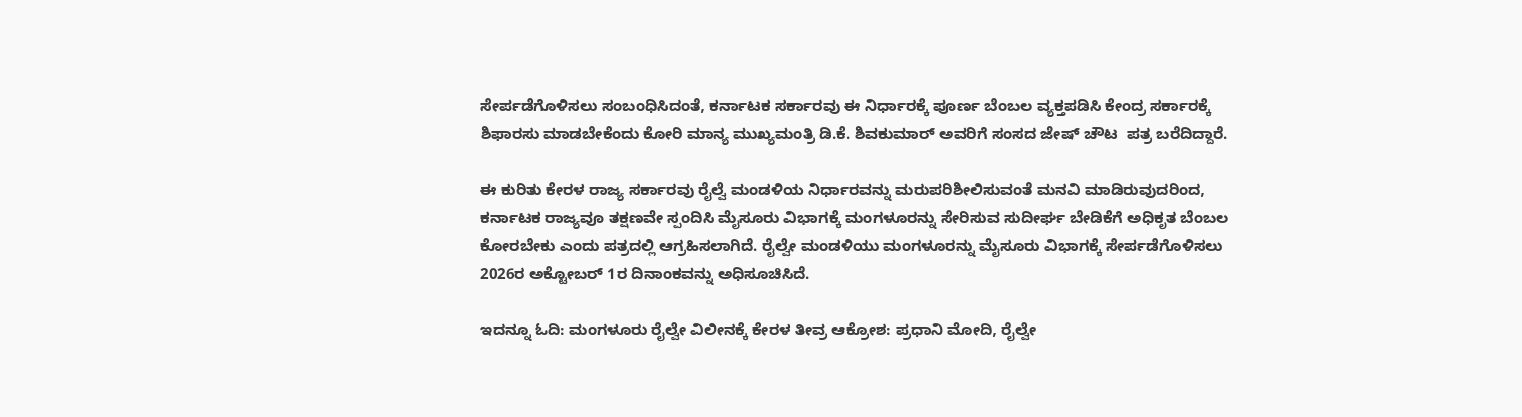ಸೇರ್ಪಡೆಗೊಳಿಸಲು ಸಂಬಂಧಿಸಿದಂತೆ, ಕರ್ನಾಟಕ ಸರ್ಕಾರವು ಈ ನಿರ್ಧಾರಕ್ಕೆ ಪೂರ್ಣ ಬೆಂಬಲ ವ್ಯಕ್ತಪಡಿಸಿ ಕೇಂದ್ರ ಸರ್ಕಾರಕ್ಕೆ ಶಿಫಾರಸು ಮಾಡಬೇಕೆಂದು ಕೋರಿ ಮಾನ್ಯ ಮುಖ್ಯಮಂತ್ರಿ ಡಿ.ಕೆ. ಶಿವಕುಮಾರ್ ಅವರಿಗೆ ಸಂಸದ ಜೇಷ್ ಚೌಟ  ಪತ್ರ ಬರೆದಿದ್ದಾರೆ.

ಈ ಕುರಿತು ಕೇರಳ ರಾಜ್ಯ ಸರ್ಕಾರವು ರೈಲ್ವೆ ಮಂಡಳಿಯ ನಿರ್ಧಾರವನ್ನು ಮರುಪರಿಶೀಲಿಸುವಂತೆ ಮನವಿ ಮಾಡಿರುವುದರಿಂದ, ಕರ್ನಾಟಕ ರಾಜ್ಯವೂ ತಕ್ಷಣವೇ ಸ್ಪಂದಿಸಿ ಮೈಸೂರು ವಿಭಾಗಕ್ಕೆ ಮಂಗಳೂರನ್ನು ಸೇರಿಸುವ ಸುದೀರ್ಘ ಬೇಡಿಕೆಗೆ ಅಧಿಕೃತ ಬೆಂಬಲ ಕೋರಬೇಕು ಎಂದು ಪತ್ರದಲ್ಲಿ ಆಗ್ರಹಿಸಲಾಗಿದೆ. ರೈಲ್ವೇ ಮಂಡಳಿಯು ಮಂಗಳೂರನ್ನು ಮೈಸೂರು ವಿಭಾಗಕ್ಕೆ ಸೇರ್ಪಡೆಗೊಳಿಸಲು 2026ರ ಅಕ್ಟೋಬರ್ 1ರ ದಿನಾಂಕವನ್ನು ಅಧಿಸೂಚಿಸಿದೆ.

ಇದನ್ನೂ ಓದಿ: ಮಂಗಳೂರು ರೈಲ್ವೇ ವಿಲೀನಕ್ಕೆ ಕೇರಳ ತೀವ್ರ ಆಕ್ರೋಶ: ಪ್ರಧಾನಿ ಮೋದಿ, ರೈಲ್ವೇ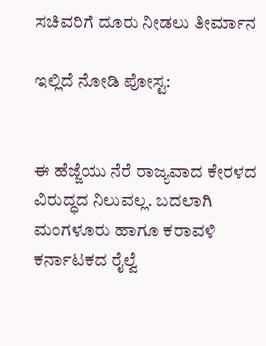ಸಚಿವರಿಗೆ ದೂರು ನೀಡಲು ತೀರ್ಮಾನ

ಇಲ್ಲಿದೆ ನೋಡಿ ಪೋಸ್ಟ:


ಈ ಹೆಜ್ಜೆಯು ನೆರೆ ರಾಜ್ಯವಾದ ಕೇರಳದ ವಿರುದ್ಧದ ನಿಲುವಲ್ಲ. ಬದಲಾಗಿ ಮಂಗಳೂರು ಹಾಗೂ ಕರಾವಳಿ ಕರ್ನಾಟಕದ ರೈಲ್ವೆ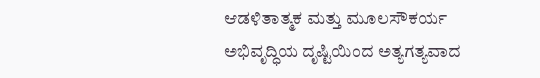ಆಡಳಿತಾತ್ಮಕ ಮತ್ತು ಮೂಲಸೌಕರ್ಯ ಅಭಿವೃದ್ಧಿಯ ದೃಷ್ಟಿಯಿಂದ ಅತ್ಯಗತ್ಯವಾದ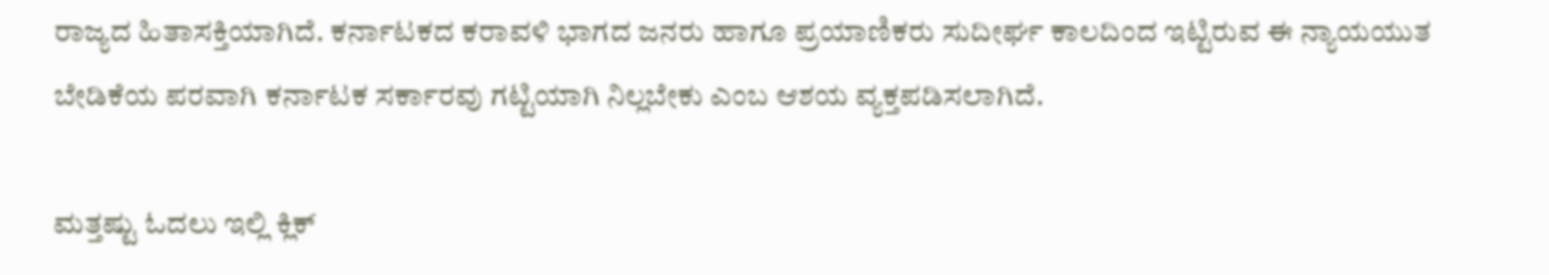ರಾಜ್ಯದ ಹಿತಾಸಕ್ತಿಯಾಗಿದೆ. ಕರ್ನಾಟಕದ ಕರಾವಳಿ ಭಾಗದ ಜನರು ಹಾಗೂ ಪ್ರಯಾಣಿಕರು ಸುದೀರ್ಘ ಕಾಲದಿಂದ ಇಟ್ಟಿರುವ ಈ ನ್ಯಾಯಯುತ ಬೇಡಿಕೆಯ ಪರವಾಗಿ ಕರ್ನಾಟಕ ಸರ್ಕಾರವು ಗಟ್ಟಿಯಾಗಿ ನಿಲ್ಲಬೇಕು ಎಂಬ ಆಶಯ ವ್ಯಕ್ತಪಡಿಸಲಾಗಿದೆ.

ಮತ್ತಷ್ಟು ಓದಲು ಇಲ್ಲಿ ಕ್ಲಿಕ್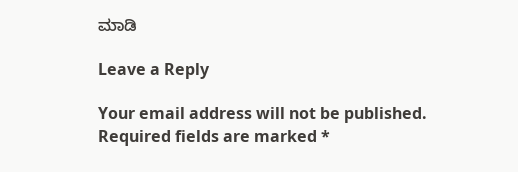ಮಾಡಿ

Leave a Reply

Your email address will not be published. Required fields are marked *